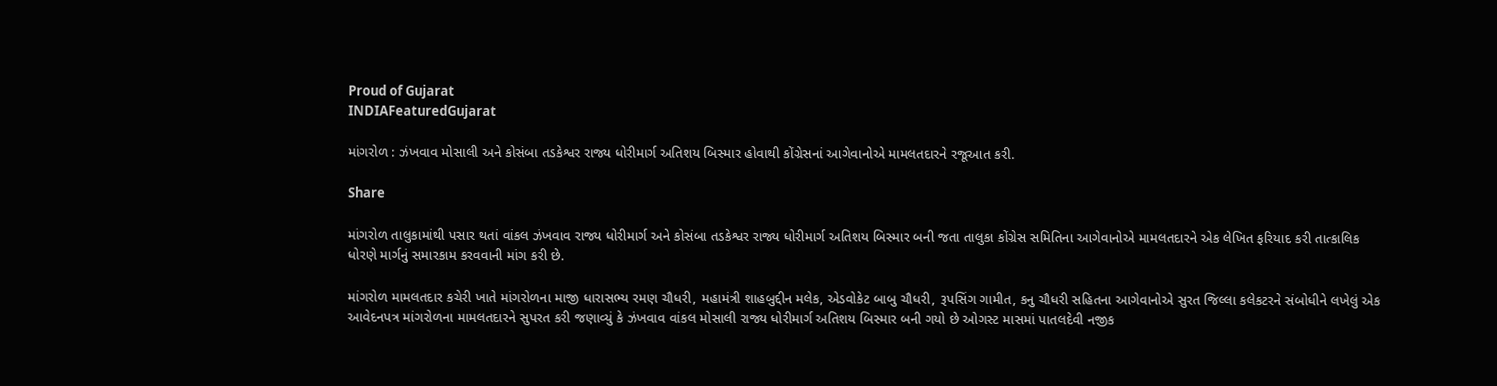Proud of Gujarat
INDIAFeaturedGujarat

માંગરોળ : ઝંખવાવ મોસાલી અને કોસંબા તડકેશ્વર રાજ્ય ધોરીમાર્ગ અતિશય બિસ્માર હોવાથી કોંગ્રેસનાં આગેવાનોએ મામલતદારને રજૂઆત કરી.

Share

માંગરોળ તાલુકામાંથી પસાર થતાં વાંકલ ઝંખવાવ રાજ્ય ધોરીમાર્ગ અને કોસંબા તડકેશ્વર રાજ્ય ધોરીમાર્ગ અતિશય બિસ્માર બની જતા તાલુકા કોંગ્રેસ સમિતિના આગેવાનોએ મામલતદારને એક લેખિત ફરિયાદ કરી તાત્કાલિક ધોરણે માર્ગનું સમારકામ કરવવાની માંગ કરી છે.

માંગરોળ મામલતદાર કચેરી ખાતે માંગરોળના માજી ધારાસભ્ય રમણ ચૌધરી, મહામંત્રી શાહબુદ્દીન મલેક, એડવોકેટ બાબુ ચૌધરી, રૂપસિંગ ગામીત, કનુ ચૌધરી સહિતના આગેવાનોએ સુરત જિલ્લા કલેકટરને સંબોધીને લખેલું એક આવેદનપત્ર માંગરોળના મામલતદારને સુપરત કરી જણાવ્યું કે ઝંખવાવ વાંકલ મોસાલી રાજ્ય ધોરીમાર્ગ અતિશય બિસ્માર બની ગયો છે ઓગસ્ટ માસમાં પાતલદેવી નજીક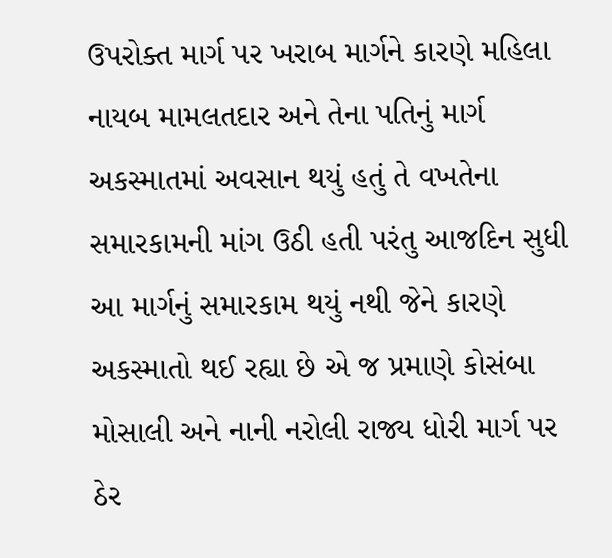ઉપરોક્ત માર્ગ પર ખરાબ માર્ગને કારણે મહિલા નાયબ મામલતદાર અને તેના પતિનું માર્ગ અકસ્માતમાં અવસાન થયું હતું તે વખતેના સમારકામની માંગ ઉઠી હતી પરંતુ આજદિન સુધી આ માર્ગનું સમારકામ થયું નથી જેને કારણે અકસ્માતો થઈ રહ્યા છે એ જ પ્રમાણે કોસંબા મોસાલી અને નાની નરોલી રાજ્ય ધોરી માર્ગ પર ઠેર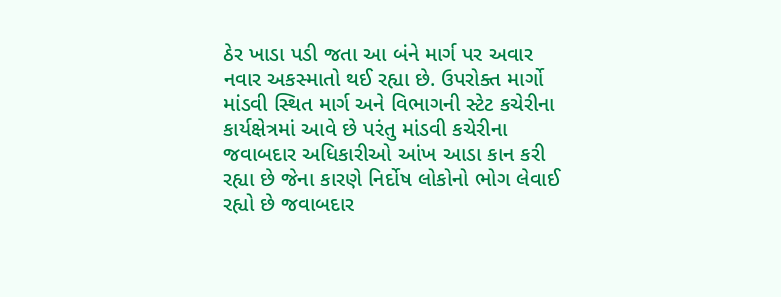ઠેર ખાડા પડી જતા આ બંને માર્ગ પર અવાર નવાર અકસ્માતો થઈ રહ્યા છે. ઉપરોક્ત માર્ગો માંડવી સ્થિત માર્ગ અને વિભાગની સ્ટેટ કચેરીના કાર્યક્ષેત્રમાં આવે છે પરંતુ માંડવી કચેરીના જવાબદાર અધિકારીઓ આંખ આડા કાન કરી રહ્યા છે જેના કારણે નિર્દોષ લોકોનો ભોગ લેવાઈ રહ્યો છે જવાબદાર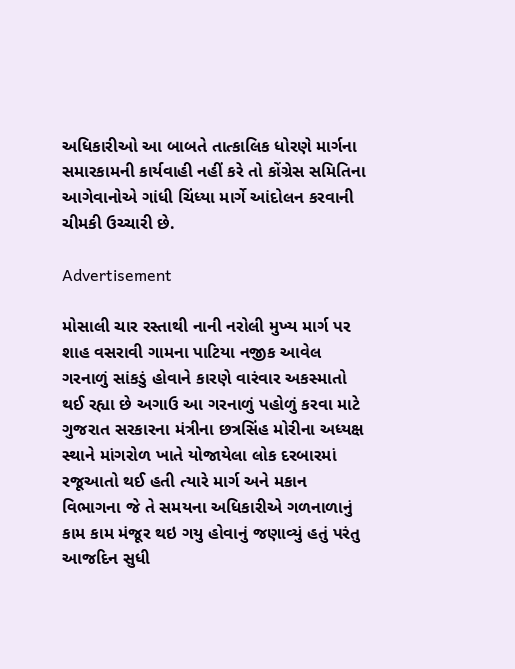અધિકારીઓ આ બાબતે તાત્કાલિક ધોરણે માર્ગના સમારકામની કાર્યવાહી નહીં કરે તો કોંગ્રેસ સમિતિના આગેવાનોએ ગાંધી ચિંધ્યા માર્ગે આંદોલન કરવાની ચીમકી ઉચ્ચારી છે.

Advertisement

મોસાલી ચાર રસ્તાથી નાની નરોલી મુખ્ય માર્ગ પર શાહ વસરાવી ગામના પાટિયા નજીક આવેલ ગરનાળું સાંકડું હોવાને કારણે વારંવાર અકસ્માતો થઈ રહ્યા છે અગાઉ આ ગરનાળું પહોળું કરવા માટે ગુજરાત સરકારના મંત્રીના છત્રસિંહ મોરીના અધ્યક્ષ સ્થાને માંગરોળ ખાતે યોજાયેલા લોક દરબારમાં રજૂઆતો થઈ હતી ત્યારે માર્ગ અને મકાન વિભાગના જે તે સમયના અધિકારીએ ગળનાળાનું કામ કામ મંજૂર થઇ ગયુ હોવાનું જણાવ્યું હતું પરંતુ આજદિન સુધી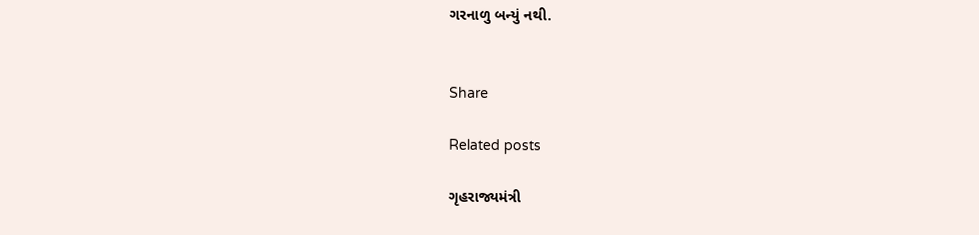ગરનાળુ બન્યું નથી.


Share

Related posts

ગૃહરાજ્યમંત્રી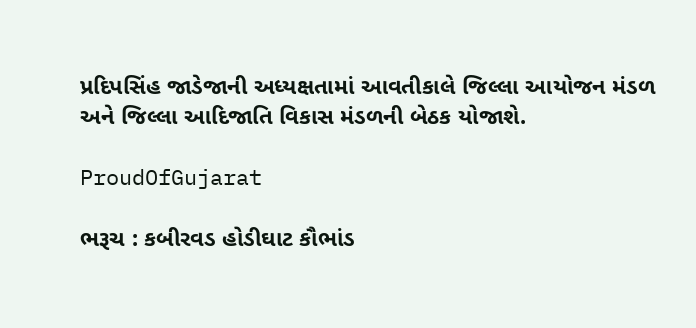પ્રદિપસિંહ જાડેજાની અધ્યક્ષતામાં આવતીકાલે જિલ્લા આયોજન મંડળ અને જિલ્લા આદિજાતિ વિકાસ મંડળની બેઠક યોજાશે.

ProudOfGujarat

ભરૂચ : કબીરવડ હોડીઘાટ કૌભાંડ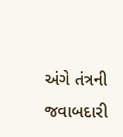અંગે તંત્રની જવાબદારી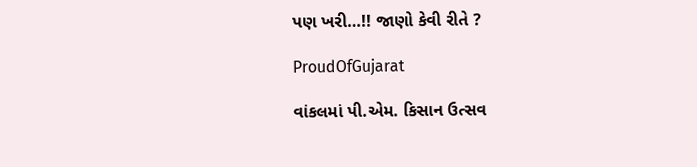પણ ખરી…!! જાણો કેવી રીતે ?

ProudOfGujarat

વાંકલમાં પી.એમ. કિસાન ઉત્સવ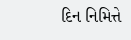દિન નિમિત્તે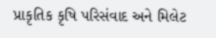પ્રાકૃતિક કૃષિ પરિસંવાદ અને મિલેટ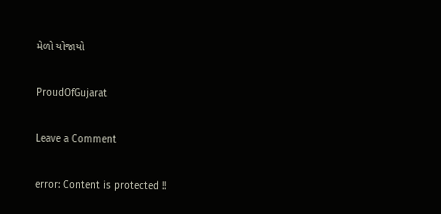મેળો યોજાયો

ProudOfGujarat

Leave a Comment

error: Content is protected !!